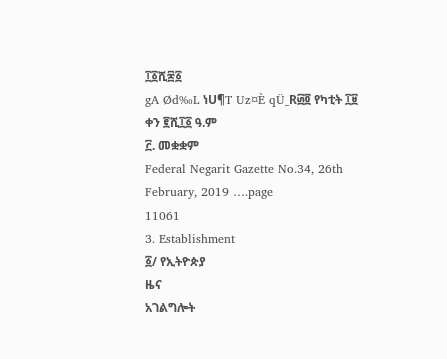፲፩ሺ፷፩
gA Ød‰L ነU¶T Uz¤È qÜ_R፴፬ የካቲት ፲፱ ቀን ፪ሺ፲፩ ዓ.ም
፫. መቋቋም
Federal Negarit Gazette No.34, 26th February, 2019 ….page
11061
3. Establishment
፩/ የኢትዮጵያ
ዜና
አገልግሎት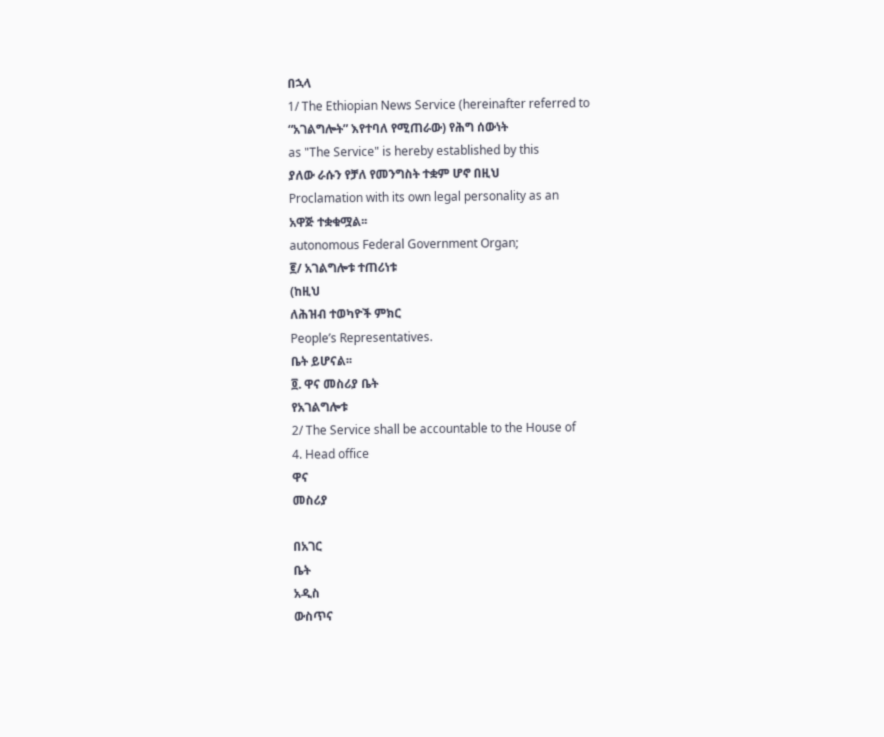በኋላ
1/ The Ethiopian News Service (hereinafter referred to
“አገልግሎት” እየተባለ የሚጠራው) የሕግ ሰውነት
as "The Service" is hereby established by this
ያለው ራሱን የቻለ የመንግስት ተቋም ሆኖ በዚህ
Proclamation with its own legal personality as an
አዋጅ ተቋቁሟል፡፡
autonomous Federal Government Organ;
፪/ አገልግሎቱ ተጠሪነቱ
(ከዚህ
ለሕዝብ ተወካዮች ምክር
People’s Representatives.
ቤት ይሆናል፡፡
፬. ዋና መስሪያ ቤት
የአገልግሎቱ
2/ The Service shall be accountable to the House of
4. Head office
ዋና
መስሪያ

በአገር
ቤት
አዲስ
ውስጥና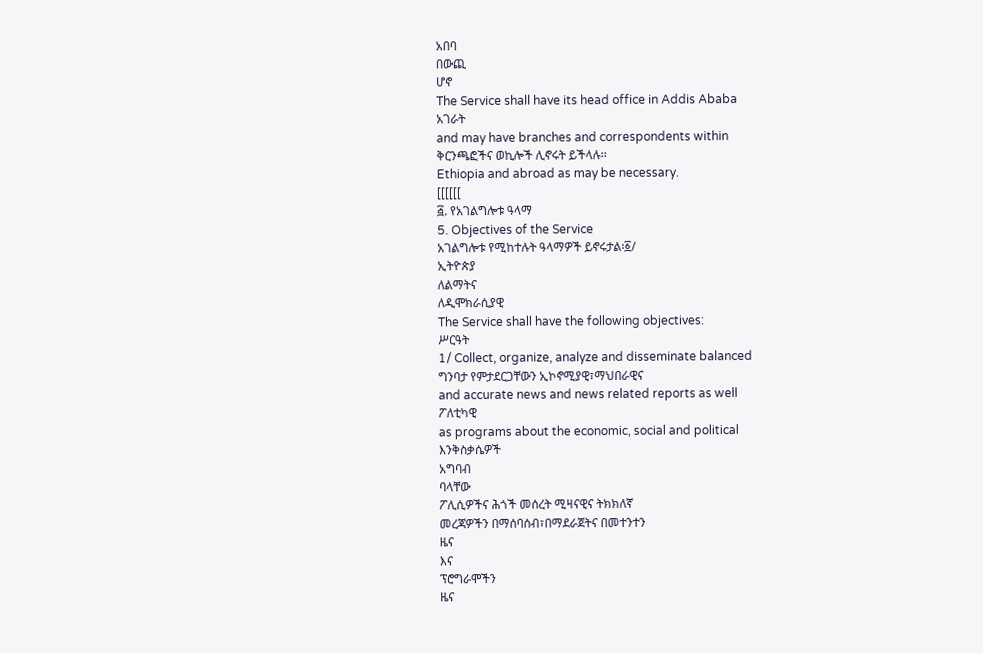አበባ
በውጪ
ሆኖ
The Service shall have its head office in Addis Ababa
አገራት
and may have branches and correspondents within
ቅርንጫፎችና ወኪሎች ሊኖሩት ይችላሉ፡፡
Ethiopia and abroad as may be necessary.
[[[[[[
፭. የአገልግሎቱ ዓላማ
5. Objectives of the Service
አገልግሎቱ የሚከተሉት ዓላማዎች ይኖሩታል፡፩/
ኢትዮጵያ
ለልማትና
ለዲሞክራሲያዊ
The Service shall have the following objectives:
ሥርዓት
1/ Collect, organize, analyze and disseminate balanced
ግንባታ የምታደርጋቸውን ኢኮኖሚያዊ፣ማህበራዊና
and accurate news and news related reports as well
ፖለቲካዊ
as programs about the economic, social and political
እንቅስቃሴዎች
አግባብ
ባላቸው
ፖሊሲዎችና ሕጎች መሰረት ሚዛናዊና ትክክለኛ
መረጃዎችን በማሰባሰብ፣በማደራጀትና በመተንተን
ዜና
እና
ፕሮግራሞችን
ዜና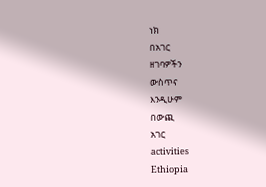ነክ
በአገር
ዘገባዎችን
ውስጥና
እንዲሁም
በውጪ
አገር
activities
Ethiopia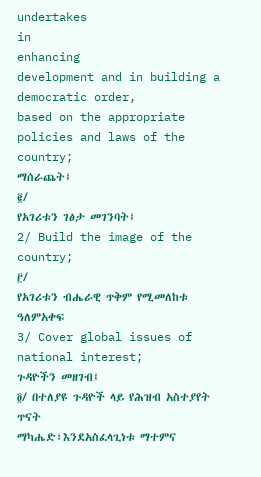undertakes
in
enhancing
development and in building a democratic order,
based on the appropriate policies and laws of the
country;
ማሰራጨት፤
፪/
የአገሪቱን ገፅታ መገንባት፤
2/ Build the image of the country;
፫/
የአገሪቱን ብሔራዊ ጥቅም የሚመለከቱ ዓለምአቀፍ
3/ Cover global issues of national interest;
ጉዳዮችን መዘገብ፤
፬/ በተለያዩ ጉዳዮች ላይ የሕዝብ አስተያየት ጥናት
ማካሔድ፣እንደአስፈላጊነቱ ማተምና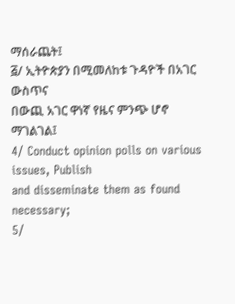ማሰራጨት፤
፭/ ኢትዮጵያን በሚመለከቱ ጉዳዮች በአገር ውስጥና
በውጪ አገር ዋነኛ የዜና ምንጭ ሆኖ ማገልገል፤
4/ Conduct opinion polls on various issues, Publish
and disseminate them as found necessary;
5/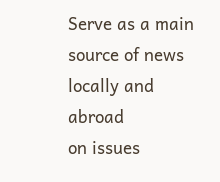Serve as a main source of news locally and abroad
on issues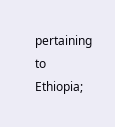pertaining to Ethiopia;